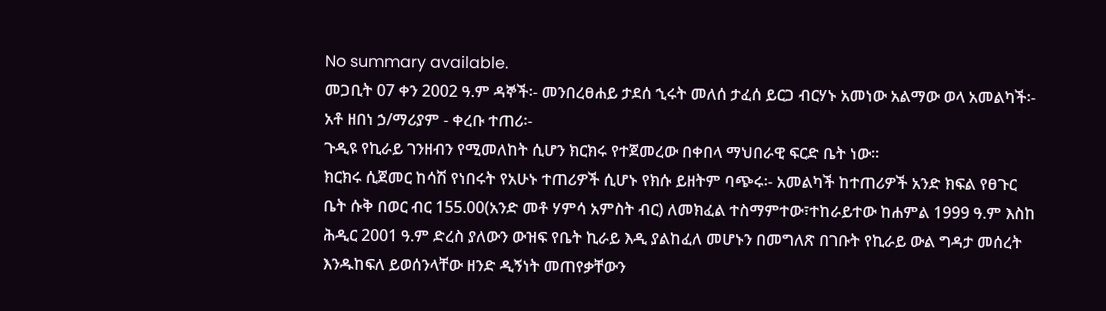No summary available.
መጋቢት 07 ቀን 2002 ዓ.ም ዳኞች፡- መንበረፀሐይ ታደሰ ኂሩት መለሰ ታፈሰ ይርጋ ብርሃኑ አመነው አልማው ወላ አመልካች፡- አቶ ዘበነ ኃ/ማሪያም - ቀረቡ ተጠሪ፡-
ጉዲዩ የኪራይ ገንዘብን የሚመለከት ሲሆን ክርክሩ የተጀመረው በቀበላ ማህበራዊ ፍርድ ቤት ነው።
ክርክሩ ሲጀመር ከሳሽ የነበሩት የአሁኑ ተጠሪዎች ሲሆኑ የክሱ ይዘትም ባጭሩ፡- አመልካች ከተጠሪዎች አንድ ክፍል የፀጉር ቤት ሱቅ በወር ብር 155.00(አንድ መቶ ሃምሳ አምስት ብር) ለመክፈል ተስማምተው፣ተከራይተው ከሐምል 1999 ዓ.ም እስከ ሕዲር 2001 ዓ.ም ድረስ ያለውን ውዝፍ የቤት ኪራይ እዲ ያልከፈለ መሆኑን በመግለጽ በገቡት የኪራይ ውል ግዳታ መሰረት እንዱከፍለ ይወሰንላቸው ዘንድ ዲኝነት መጠየቃቸውን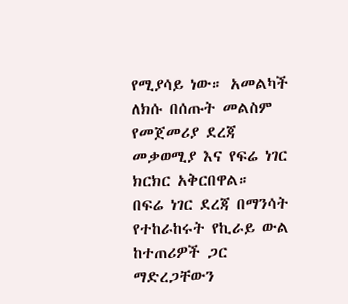የሚያሳይ ነው። አመልካች ለክሱ በሰጡት መልስም የመጀመሪያ ደረጃ መቃወሚያ እና የፍሬ ነገር ክርክር አቅርበዋል።
በፍሬ ነገር ደረጃ በማንሳት የተከራከሩት የኪራይ ውል ከተጠሪዎች ጋር ማድረጋቸውን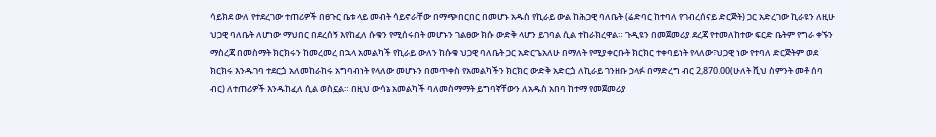ሳይክደ ውለ የተደረገው ተጠሪዎች በፀጉር ቤቱ ላይ መብት ሳይኖራቸው በማጭበርበር በመሆኑ አዱስ የኪራይ ውል ከሕጋዊ ባለቤት (ሬድባር ከተባለ የገብረሰናይ ድርጅት) ጋር አድረገው ኪራዩን ለዚሁ ህጋዊ ባለቤት ለሆነው ማህበር በደረሰኝ እየከፈለ ሱቁን የሚሰሩበት መሆኑን ገልፀው ክሱ ውድቅ ላሆን ይገባል ሲል ተከራክረዋል። ጉዲዩን በመጀመሪያ ደረጃ የተመለከተው ፍርድ ቤትም የግራ ቀኙን ማስረጃ በመስማት ክርክሩን ከመረመረ በኋላ አመልካች የኪራይ ውለን ከሱቁ ህጋዊ ባለቤት ጋር አድርጌአለሁ በማለት የሚያቀርቡት ክርክር ተቀባይነት የላለው፣ህጋዊ ነው የተባለ ድርጅትም ወደ ክርክሩ እንዱገባ ተደርጏ አለመከራከሩ አግባብነት የላለው መሆኑን በመጥቀስ የአመልካችን ክርክር ውድቅ አድርጏ ለኪራይ ገንዘቡ ኃላፉ በማድረግ ብር 2,870.00(ሁለት ሺህ ስምንት መቶ ሰባ ብር) ለተጠሪዎች እንዱከፈለ ሲል ወስኗል። በዚህ ውሳኔ አመልካች ባለመስማማት ይግባኛቸውን ለአዱስ አበባ ከተማ የመጀመሪያ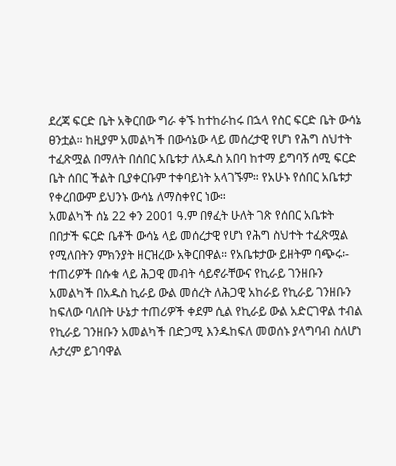ደረጃ ፍርድ ቤት አቅርበው ግራ ቀኙ ከተከራከሩ በኋላ የስር ፍርድ ቤት ውሳኔ ፀንቷል። ከዚያም አመልካች በውሳኔው ላይ መሰረታዊ የሆነ የሕግ ስህተት ተፈጽሟል በማለት በሰበር አቤቱታ ለአዱስ አበባ ከተማ ይግባኝ ሰሚ ፍርድ ቤት ሰበር ችልት ቢያቀርቡም ተቀባይነት አላገኙም። የአሁኑ የሰበር አቤቱታ የቀረበውም ይህንኑ ውሳኔ ለማስቀየር ነው።
አመልካች ሰኔ 22 ቀን 2001 ዓ.ም በፃፈት ሁለት ገጽ የሰበር አቤቱት በበታች ፍርድ ቤቶች ውሳኔ ላይ መሰረታዊ የሆነ የሕግ ስህተት ተፈጽሟል የሚለበትን ምክንያት ዘርዝረው አቅርበዋል። የአቤቱታው ይዘትም ባጭሩ፡- ተጠሪዎች በሱቁ ላይ ሕጋዊ መብት ሳይኖራቸውና የኪራይ ገንዘቡን አመልካች በአዱስ ኪራይ ውል መሰረት ለሕጋዊ አከራይ የኪራይ ገንዘቡን ከፍለው ባለበት ሁኔታ ተጠሪዎች ቀደም ሲል የኪራይ ውል አድርገዋል ተብል የኪራይ ገንዘቡን አመልካች በድጋሚ እንዱከፍለ መወሰኑ ያላግባብ ስለሆነ ሉታረም ይገባዋል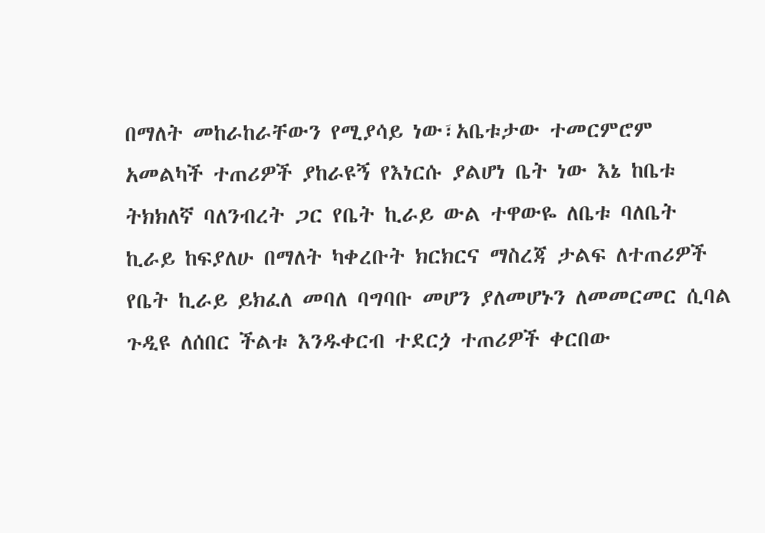በማለት መከራከራቸውን የሚያሳይ ነው፣አቤቱታው ተመርምሮም አመልካች ተጠሪዎች ያከራዩኝ የእነርሱ ያልሆነ ቤት ነው እኔ ከቤቱ ትክክለኛ ባለንብረት ጋር የቤት ኪራይ ውል ተዋውዬ ለቤቱ ባለቤት ኪራይ ከፍያለሁ በማለት ካቀረቡት ክርክርና ማስረጃ ታልፍ ለተጠሪዎች የቤት ኪራይ ይክፈለ መባለ ባግባቡ መሆን ያለመሆኑን ለመመርመር ሲባል ጉዲዩ ለሰበር ችልቱ እንዱቀርብ ተደርጏ ተጠሪዎች ቀርበው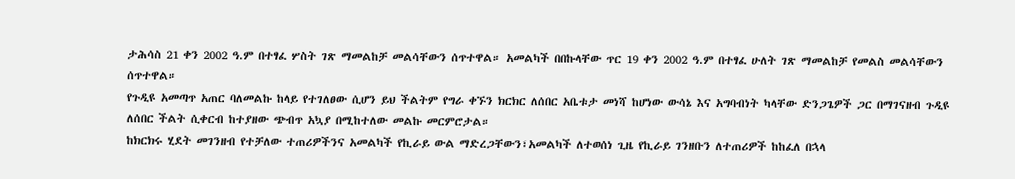ታሕሳስ 21 ቀን 2002 ዓ.ም በተፃፈ ሦስት ገጽ ማመልከቻ መልሳቸውን ሰጥተዋል። አመልካች በበኩላቸው ጥር 19 ቀን 2002 ዓ.ም በተፃፈ ሁለት ገጽ ማመልከቻ የመልስ መልሳቸውን ሰጥተዋል።
የጉዲዩ አመጣጥ አጠር ባለመልኩ ከላይ የተገለፀው ሲሆን ይህ ችልትም የግራ ቀኙን ክርክር ለሰበር አቤቱታ መነሻ ከሆነው ውሳኔ እና አግባብነት ካላቸው ድንጋጌዎች ጋር በማገናዘብ ጉዲዩ ለሰበር ችልት ሲቀርብ ከተያዘው ጭብጥ አኳያ በሚከተለው መልኩ መርምሮታል።
ከክርክሩ ሂደት መገንዘብ የተቻለው ተጠሪዎችንና አመልካች የኪራይ ውል ማድረጋቸውን፣አመልካች ለተወሰነ ጊዜ የኪራይ ገንዘቡን ለተጠሪዎች ከከፈለ በኋላ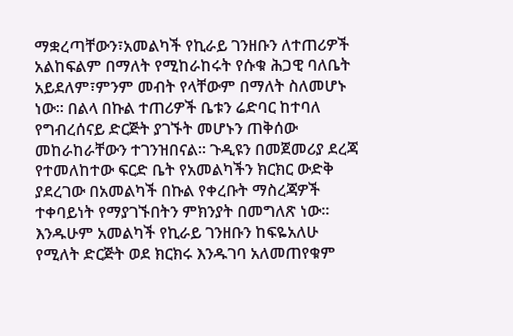ማቋረጣቸውን፣አመልካች የኪራይ ገንዘቡን ለተጠሪዎች አልከፍልም በማለት የሚከራከሩት የሱቁ ሕጋዊ ባለቤት አይደለም፣ምንም መብት የላቸውም በማለት ስለመሆኑ ነው። በልላ በኩል ተጠሪዎች ቤቱን ሬድባር ከተባለ የግብረሰናይ ድርጅት ያገኙት መሆኑን ጠቅሰው መከራከራቸውን ተገንዝበናል። ጉዲዩን በመጀመሪያ ደረጃ የተመለከተው ፍርድ ቤት የአመልካችን ክርክር ውድቅ ያደረገው በአመልካች በኩል የቀረቡት ማስረጃዎች ተቀባይነት የማያገኙበትን ምክንያት በመግለጽ ነው። እንዱሁም አመልካች የኪራይ ገንዘቡን ከፍዬአለሁ የሚለት ድርጅት ወደ ክርክሩ እንዱገባ አለመጠየቁም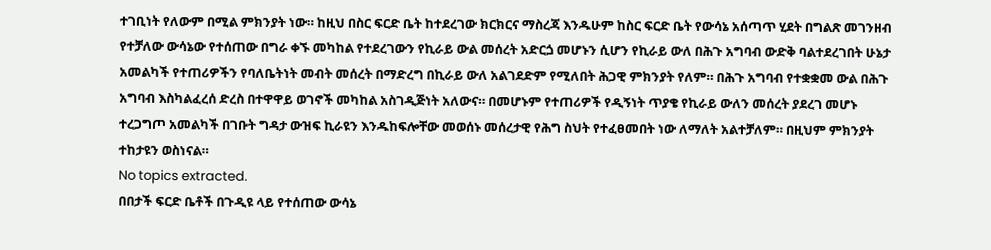ተገቢነት የለውም በሚል ምክንያት ነው። ከዚህ በስር ፍርድ ቤት ከተደረገው ክርክርና ማስረጃ እንዱሁም ከስር ፍርድ ቤት የውሳኔ አሰጣጥ ሂደት በግልጽ መገንዘብ የተቻለው ውሳኔው የተሰጠው በግራ ቀኙ መካከል የተደረገውን የኪራይ ውል መሰረት አድርጏ መሆኑን ሲሆን የኪራይ ውለ በሕጉ አግባብ ውድቅ ባልተደረገበት ሁኔታ አመልካች የተጠሪዎችን የባለቤትነት መብት መሰረት በማድረግ በኪራይ ውለ አልገደድም የሚለበት ሕጋዊ ምክንያት የለም። በሕጉ አግባብ የተቋቋመ ውል በሕጉ አግባብ እስካልፈረሰ ድረስ በተዋዋይ ወገኖች መካከል አስገዲጅነት አለውና። በመሆኑም የተጠሪዎች የዲኝነት ጥያቄ የኪራይ ውለን መሰረት ያደረገ መሆኑ ተረጋግጦ አመልካች በገቡት ግዳታ ውዝፍ ኪራዩን እንዱከፍሎቸው መወሰኑ መሰረታዊ የሕግ ስህት የተፈፀመበት ነው ለማለት አልተቻለም። በዚህም ምክንያት ተከታዩን ወስነናል።
No topics extracted.
በበታች ፍርድ ቤቶች በጉዲዩ ላይ የተሰጠው ውሳኔ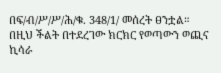በፍ/ብ/ሥ/ሥ/ሕ/ቁ. 348/1/ መሰረት ፀንቷል።
በዚህ ችልት በተደረገው ክርክር የወጣውን ወጪና ኪሳራ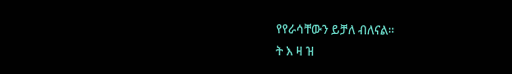የየራሳቸውን ይቻለ ብለናል።
ት እ ዛ ዝ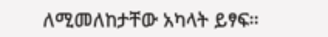ለሚመለከታቸው አካላት ይፃፍ።